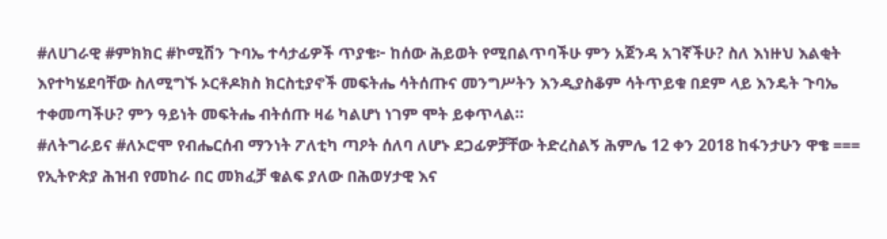#ለሀገራዊ #ምክክር #ኮሚሽን ጉባኤ ተሳታፊዎች ጥያቄ፦ ከሰው ሕይወት የሚበልጥባችሁ ምን አጀንዳ አገኛችሁ? ስለ እነዙህ እልቂት እየተካሄደባቸው ስለሚግኙ ኦርቶዶክስ ክርስቲያኖች መፍትሔ ሳትሰጡና መንግሥትን እንዲያስቆም ሳትጥይቁ በደም ላይ እንዴት ጉባኤ ተቀመጣችሁ? ምን ዓይነት መፍትሔ ብትሰጡ ዛሬ ካልሆነ ነገም ሞት ይቀጥላል።
#ለትግራይና #ለኦሮሞ የብሔርሰብ ማንነት ፖለቲካ ጣዖት ሰለባ ለሆኑ ደጋፊዎቻቸው ትድረስልኝ ሕምሌ 12 ቀን 2018 ከፋንታሁን ዋቄ === የኢትዮጵያ ሕዝብ የመከራ በር መክፈቻ ቁልፍ ያለው በሕወሃታዊ እና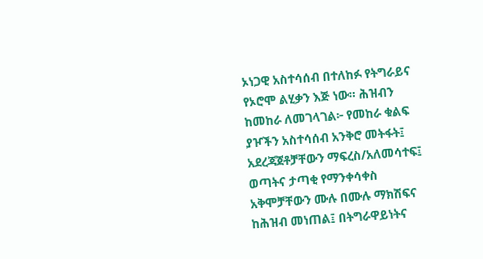ኦነጋዊ አስተሳሰብ በተለከፉ የትግራይና የኦሮሞ ልሂቃን እጅ ነው። ሕዝብን ከመከራ ለመገላገል፦ የመከራ ቁልፍ ያዦችን አስተሳሰብ አንቅሮ መትፋት፤ አደረጃጀቶቻቸውን ማፍረስ/አለመሳተፍ፤ ወጣትና ታጣቂ የማንቀሳቀስ አቅሞቻቸውን ሙሉ በሙሉ ማክሽፍና ከሕዝብ መነጠል፤ በትግራዋይነትና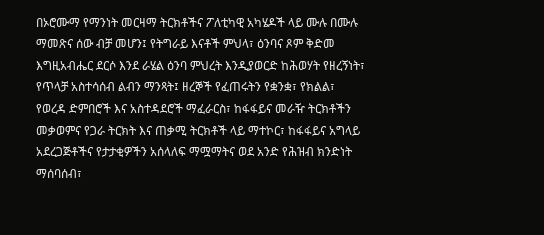በኦሮሙማ የማንነት መርዛማ ትርክቶችና ፖለቲካዊ አካሄዶች ላይ ሙሉ በሙሉ ማመጽና ሰው ብቻ መሆን፤ የትግራይ እናቶች ምህላ፣ ዕንባና ጾም ቅድመ እግዚአብሔር ደርሶ እንደ ራሄል ዕንባ ምህረት እንዲያወርድ ከሕወሃት የዘረኝነት፣ የጥላቻ አስተሳሰብ ልብን ማንጻት፤ ዘረኞች የፈጠሩትን የቋንቋ፣ የክልል፣ የወረዳ ድምበሮች እና አስተዳደሮች ማፈራርስ፣ ከፋፋይና መራዥ ትርክቶችን መቃወምና የጋራ ትርክት እና ጠቃሚ ትርክቶች ላይ ማተኮር፣ ከፋፋይና አግላይ አደረጋጅቶችና የታታቂዎችን አሰላለፍ ማሟማትና ወደ አንድ የሕዝብ ክንድነት ማሰባሰብ፣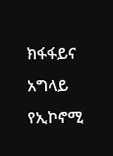ክፋፋይና አግላይ የኢኮኖሚ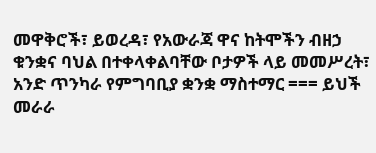መዋቅሮች፣ ይወረዳ፣ የአውራጃ ዋና ከትሞችን ብዘኃ ቁንቋና ባህል በተቀላቀልባቸው ቦታዎች ላይ መመሥረት፣ አንድ ጥንካራ የምግባቢያ ቋንቋ ማስተማር === ይህች መራራ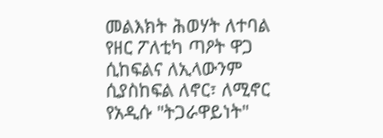መልእክት ሕወሃት ለተባል የዘር ፖለቲካ ጣዖት ዋጋ ሲከፍልና ለኢላውንም ሲያስከፍል ለኖር፣ ለሚኖር የአዲሱ "ትጋራዋይነት"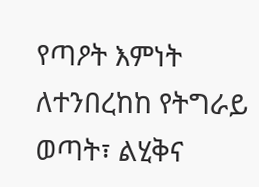የጣዖት እምነት ለተንበረከከ የትግራይ ወጣት፣ ልሂቅና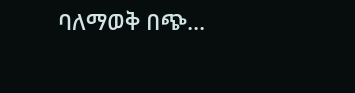ባለማወቅ በጭ...